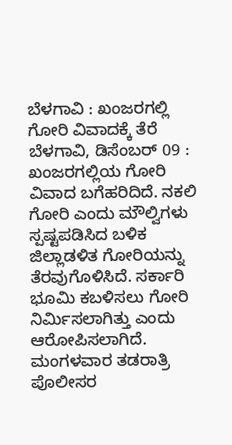ಬೆಳಗಾವಿ : ಖಂಜರಗಲ್ಲಿ ಗೋರಿ ವಿವಾದಕ್ಕೆ ತೆರೆ
ಬೆಳಗಾವಿ, ಡಿಸೆಂಬರ್ 09 : ಖಂಜರಗಲ್ಲಿಯ ಗೋರಿ ವಿವಾದ ಬಗೆಹರಿದಿದೆ. ನಕಲಿ ಗೋರಿ ಎಂದು ಮೌಲ್ವಿಗಳು ಸ್ಪಷ್ಟಪಡಿಸಿದ ಬಳಿಕ ಜಿಲ್ಲಾಡಳಿತ ಗೋರಿಯನ್ನು ತೆರವುಗೊಳಿಸಿದೆ. ಸರ್ಕಾರಿ ಭೂಮಿ ಕಬಳಿಸಲು ಗೋರಿ ನಿರ್ಮಿಸಲಾಗಿತ್ತು ಎಂದು ಆರೋಪಿಸಲಾಗಿದೆ.
ಮಂಗಳವಾರ ತಡರಾತ್ರಿ ಪೊಲೀಸರ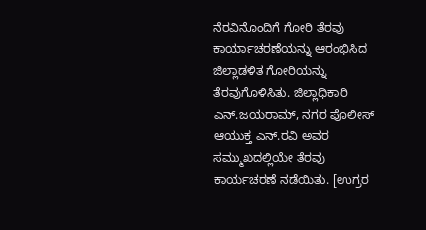ನೆರವಿನೊಂದಿಗೆ ಗೋರಿ ತೆರವು ಕಾರ್ಯಾಚರಣೆಯನ್ನು ಆರಂಭಿಸಿದ ಜಿಲ್ಲಾಡಳಿತ ಗೋರಿಯನ್ನು ತೆರವುಗೊಳಿಸಿತು. ಜಿಲ್ಲಾಧಿಕಾರಿ ಎನ್.ಜಯರಾಮ್, ನಗರ ಪೊಲೀಸ್ ಆಯುಕ್ತ ಎನ್.ರವಿ ಅವರ ಸಮ್ಮುಖದಲ್ಲಿಯೇ ತೆರವು ಕಾರ್ಯಚರಣೆ ನಡೆಯಿತು. [ಉಗ್ರರ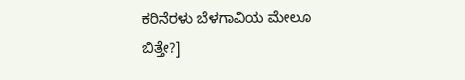ಕರಿನೆರಳು ಬೆಳಗಾವಿಯ ಮೇಲೂ ಬಿತ್ತೇ?]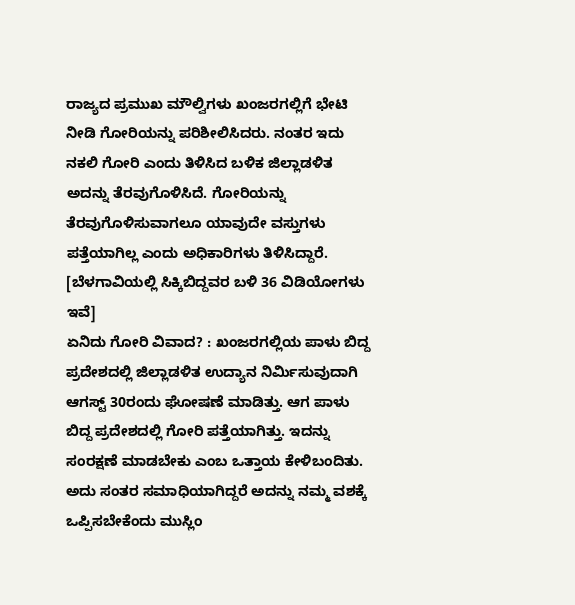ರಾಜ್ಯದ ಪ್ರಮುಖ ಮೌಲ್ವಿಗಳು ಖಂಜರಗಲ್ಲಿಗೆ ಭೇಟಿ ನೀಡಿ ಗೋರಿಯನ್ನು ಪರಿಶೀಲಿಸಿದರು. ನಂತರ ಇದು ನಕಲಿ ಗೋರಿ ಎಂದು ತಿಳಿಸಿದ ಬಳಿಕ ಜಿಲ್ಲಾಡಳಿತ ಅದನ್ನು ತೆರವುಗೊಳಿಸಿದೆ. ಗೋರಿಯನ್ನು ತೆರವುಗೊಳಿಸುವಾಗಲೂ ಯಾವುದೇ ವಸ್ತುಗಳು ಪತ್ತೆಯಾಗಿಲ್ಲ ಎಂದು ಅಧಿಕಾರಿಗಳು ತಿಳಿಸಿದ್ದಾರೆ. [ಬೆಳಗಾವಿಯಲ್ಲಿ ಸಿಕ್ಕಿಬಿದ್ದವರ ಬಳಿ 36 ವಿಡಿಯೋಗಳು ಇವೆ]
ಏನಿದು ಗೋರಿ ವಿವಾದ? : ಖಂಜರಗಲ್ಲಿಯ ಪಾಳು ಬಿದ್ದ ಪ್ರದೇಶದಲ್ಲಿ ಜಿಲ್ಲಾಡಳಿತ ಉದ್ಯಾನ ನಿರ್ಮಿಸುವುದಾಗಿ ಆಗಸ್ಟ್ 30ರಂದು ಘೋಷಣೆ ಮಾಡಿತ್ತು. ಆಗ ಪಾಳು ಬಿದ್ದ ಪ್ರದೇಶದಲ್ಲಿ ಗೋರಿ ಪತ್ತೆಯಾಗಿತ್ತು. ಇದನ್ನು ಸಂರಕ್ಷಣೆ ಮಾಡಬೇಕು ಎಂಬ ಒತ್ತಾಯ ಕೇಳಿಬಂದಿತು.
ಅದು ಸಂತರ ಸಮಾಧಿಯಾಗಿದ್ದರೆ ಅದನ್ನು ನಮ್ಮ ವಶಕ್ಕೆ ಒಪ್ಪಿಸಬೇಕೆಂದು ಮುಸ್ಲಿಂ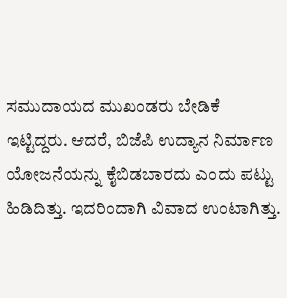ಸಮುದಾಯದ ಮುಖಂಡರು ಬೇಡಿಕೆ ಇಟ್ಟಿದ್ದರು. ಆದರೆ, ಬಿಜೆಪಿ ಉದ್ಯಾನ ನಿರ್ಮಾಣ ಯೋಜನೆಯನ್ನು ಕೈಬಿಡಬಾರದು ಎಂದು ಪಟ್ಟು ಹಿಡಿದಿತ್ತು. ಇದರಿಂದಾಗಿ ವಿವಾದ ಉಂಟಾಗಿತ್ತು.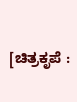[ಚಿತ್ರಕೃಪೆ :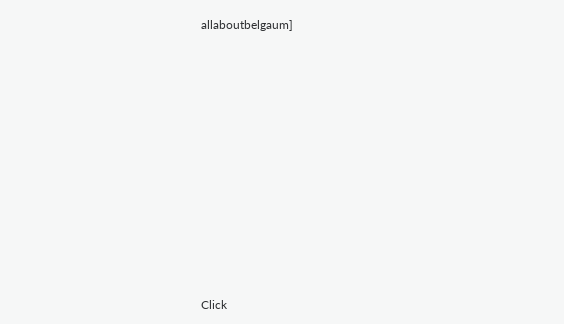allaboutbelgaum]












Click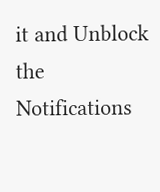it and Unblock the Notifications